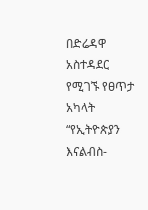በድሬዳዋ አስተዳደር የሚገኙ የፀጥታ አካላት “የኢትዮጵያን እናልብስ-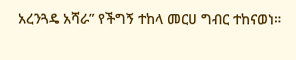አረንጓዴ አሻራ” የችግኝ ተከላ መርሀ ግብር ተከናወነ።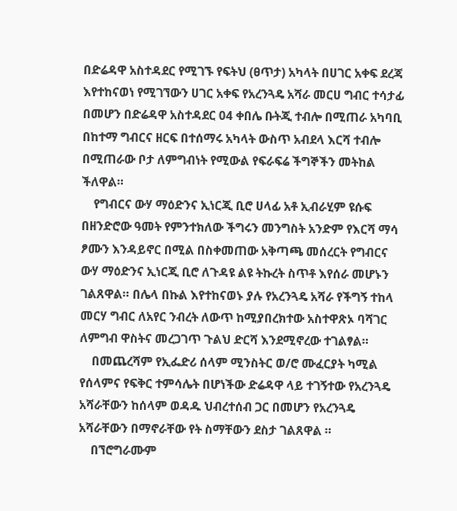በድሬዳዋ አስተዳደር የሚገኙ የፍትህ (ፀጥታ) አካላት በሀገር አቀፍ ደረጃ እየተከናወነ የሚገኘውን ሀገር አቀፍ የአረንጓዴ አሻራ መርሀ ግብር ተሳታፊ በመሆን በድሬዳዋ አስተዳደር 04 ቀበሌ ቡትጂ ተብሎ በሚጠራ አካባቢ በከተማ ግብርና ዘርፍ በተሰማሩ አካላት ውስጥ አብደላ እርሻ ተብሎ በሚጠራው ቦታ ለምግብነት የሚውል የፍራፍሬ ችግኞችን መትከል ችለዋል።
    የግብርና ውሃ ማዕድንና ኢነርጂ ቢሮ ሀላፊ አቶ ኢብራሂም ዩሱፍ በዘንድሮው ዓመት የምንተክለው ችግሩን መንግስት አንድም የእርሻ ማሳ ፆሙን እንዳይኖር በሚል በስቀመጠው አቅጣጫ መሰረርት የግብርና ውሃ ማዕድንና ኢነርጂ ቢሮ ለጉዳዩ ልዩ ትኩረት ስጥቶ እየሰራ መሆኑን ገልጸዋል። በሌላ በኩል እየተከናወኑ ያሉ የአረንጓዴ አሻራ የችግኝ ተከላ መርሃ ግብር ለአየር ንብረት ለውጥ ከሚያበረክተው አስተዋጽኦ ባሻገር ለምግብ ዋስትና መረጋገጥ ጉልህ ድርሻ እንደሚኖረው ተገልፃል።
    በመጨረሻም የኢፌድሪ ሰላም ሚንስትር ወ/ሮ ሙፈርያት ካሚል የሰላምና የፍቅር ተምሳሌት በሆነችው ድሬዳዋ ላይ ተገኝተው የአረንጓዴ አሻራቸውን ከሰላም ወዳዱ ህብረተሰብ ጋር በመሆን የአረንጓዴ አሻራቸውን በማኖራቸው የት ስማቸውን ደስታ ገልጸዋል ።
    በኘሮግራሙም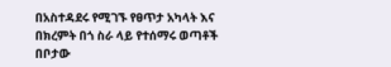በአስተዳደሩ የሚገኙ የፀጥታ አካላት እና በክረምት በጎ ስራ ላይ የተሰማሩ ወጣቶች በቦታው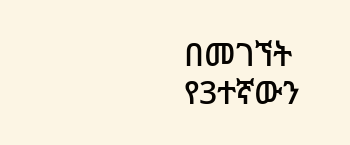በመገኘት የ3ተኛውን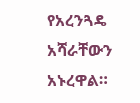የአረንጓዴ አሻራቸውን አኑረዋል።